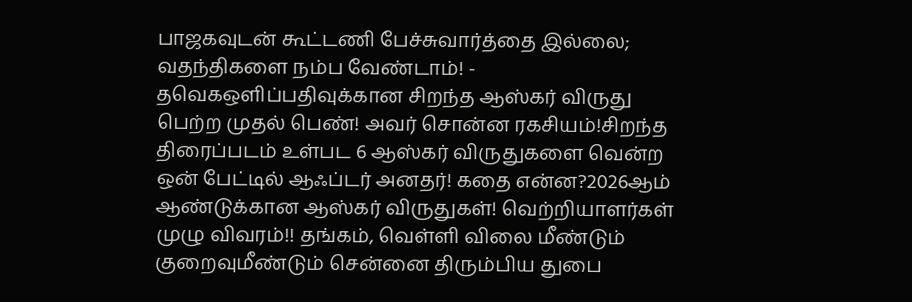பாஜகவுடன் கூட்டணி பேச்சுவார்த்தை இல்லை; வதந்திகளை நம்ப வேண்டாம்! - தவெகஒளிப்பதிவுக்கான சிறந்த ஆஸ்கர் விருது பெற்ற முதல் பெண்! அவர் சொன்ன ரகசியம்!சிறந்த திரைப்படம் உள்பட 6 ஆஸ்கர் விருதுகளை வென்ற ஒன் பேட்டில் ஆஃப்டர் அனதர்! கதை என்ன?2026ஆம் ஆண்டுக்கான ஆஸ்கர் விருதுகள்! வெற்றியாளர்கள் முழு விவரம்!! தங்கம், வெள்ளி விலை மீண்டும் குறைவுமீண்டும் சென்னை திரும்பிய துபை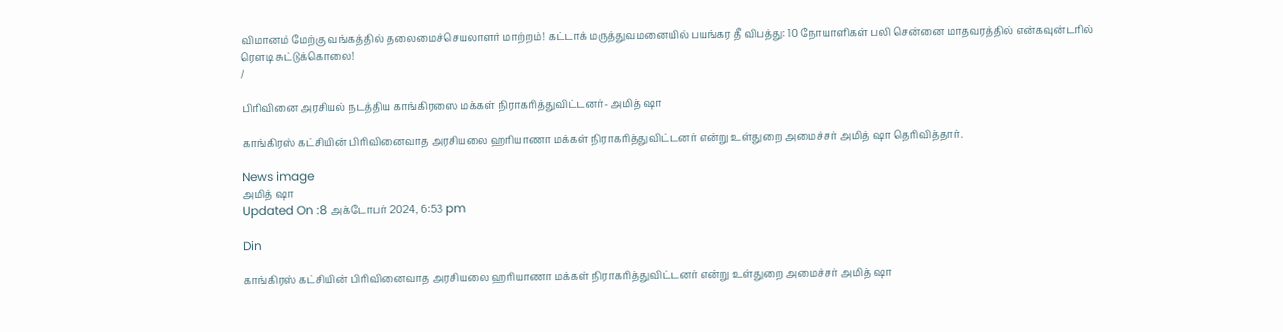விமானம் மேற்கு வங்கத்தில் தலைமைச்செயலாளர் மாற்றம்! கட்டாக் மருத்துவமனையில் பயங்கர தீ விபத்து: 10 நோயாளிகள் பலி சென்னை மாதவரத்தில் என்கவுன்டரில் ரௌடி சுட்டுக்கொலை!
/

பிரிவினை அரசியல் நடத்திய காங்கிரஸை மக்கள் நிராகரித்துவிட்டனர்- அமித் ஷா

காங்கிரஸ் கட்சியின் பிரிவினைவாத அரசியலை ஹரியாணா மக்கள் நிராகரித்துவிட்டனர் என்று உள்துறை அமைச்சர் அமித் ஷா தெரிவித்தார்.

News image
அமித் ஷா
Updated On :8 அக்டோபர் 2024, 6:53 pm

Din

காங்கிரஸ் கட்சியின் பிரிவினைவாத அரசியலை ஹரியாணா மக்கள் நிராகரித்துவிட்டனர் என்று உள்துறை அமைச்சர் அமித் ஷா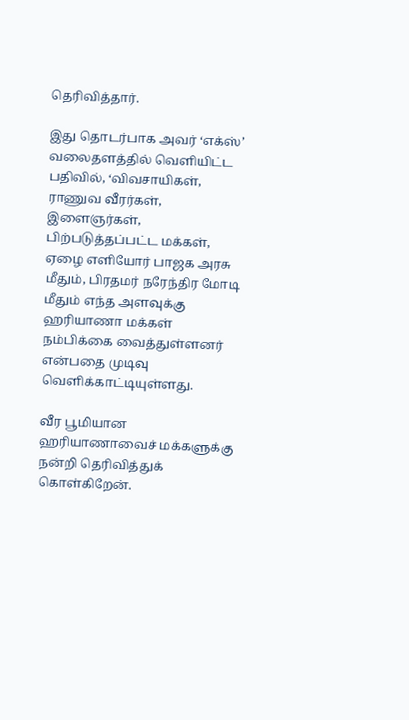தெரிவித்தார்.

இது தொடர்பாக அவர் ‘எக்ஸ்’ வலைதளத்தில் வெளியிட்ட பதிவில், ‘விவசாயிகள், ராணுவ வீரர்கள், இளைஞர்கள், பிற்படுத்தப்பட்ட மக்கள், ஏழை எளியோர் பாஜக அரசு மீதும், பிரதமர் நரேந்திர மோடி மீதும் எந்த அளவுக்கு ஹரியாணா மக்கள் நம்பிக்கை வைத்துள்ளனர் என்பதை முடிவு வெளிக்காட்டியுள்ளது.

வீர பூமியான ஹரியாணாவைச் மக்களுக்கு நன்றி தெரிவித்துக் கொள்கிறேன்.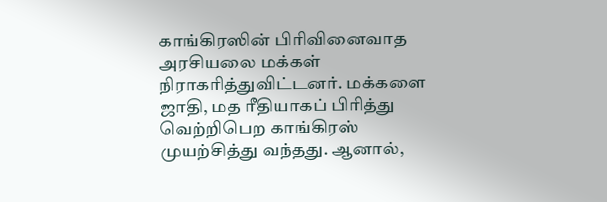காங்கிரஸின் பிரிவினைவாத அரசியலை மக்கள் நிராகரித்துவிட்டனர். மக்களை ஜாதி, மத ரீதியாகப் பிரித்து வெற்றிபெற காங்கிரஸ் முயற்சித்து வந்தது. ஆனால்,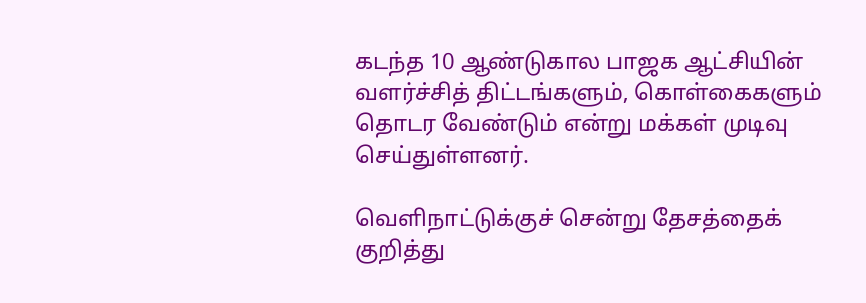கடந்த 10 ஆண்டுகால பாஜக ஆட்சியின் வளர்ச்சித் திட்டங்களும், கொள்கைகளும் தொடர வேண்டும் என்று மக்கள் முடிவு செய்துள்ளனர்.

வெளிநாட்டுக்குச் சென்று தேசத்தைக் குறித்து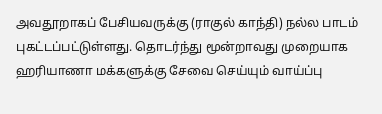அவதூறாகப் பேசியவருக்கு (ராகுல் காந்தி) நல்ல பாடம் புகட்டப்பட்டுள்ளது. தொடர்ந்து மூன்றாவது முறையாக ஹரியாணா மக்களுக்கு சேவை செய்யும் வாய்ப்பு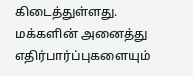கிடைத்துள்ளது. மக்களின் அனைத்து எதிர்பார்ப்புகளையும்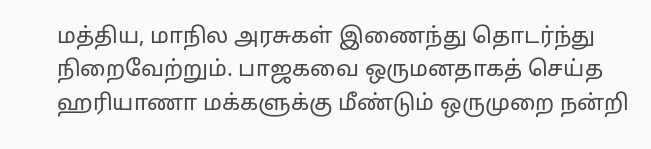மத்திய, மாநில அரசுகள் இணைந்து தொடர்ந்து நிறைவேற்றும். பாஜகவை ஒருமனதாகத் செய்த ஹரியாணா மக்களுக்கு மீண்டும் ஒருமுறை நன்றி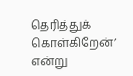தெரித்துக் கொள்கிறேன்’ என்று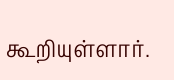கூறியுள்ளார்.